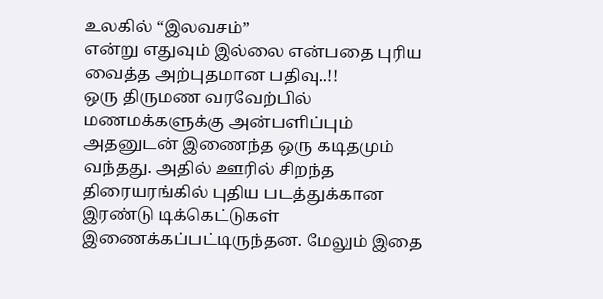உலகில் “இலவசம்”
என்று எதுவும் இல்லை என்பதை புரிய வைத்த அற்புதமான பதிவு..!!
ஒரு திருமண வரவேற்பில் மணமக்களுக்கு அன்பளிப்பும் அதனுடன் இணைந்த ஒரு கடிதமும் வந்தது. அதில் ஊரில் சிறந்த திரையரங்கில் புதிய படத்துக்கான இரண்டு டிக்கெட்டுகள் இணைக்கப்பட்டிருந்தன. மேலும் இதை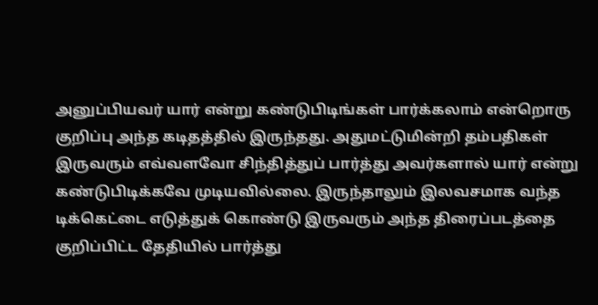அனுப்பியவர் யார் என்று கண்டுபிடிங்கள் பார்க்கலாம் என்றொரு குறிப்பு அந்த கடிதத்தில் இருந்தது. அதுமட்டுமின்றி தம்பதிகள் இருவரும் எவ்வளவோ சிந்தித்துப் பார்த்து அவர்களால் யார் என்று கண்டுபிடிக்கவே முடியவில்லை. இருந்தாலும் இலவசமாக வந்த டிக்கெட்டை எடுத்துக் கொண்டு இருவரும் அந்த திரைப்படத்தை குறிப்பிட்ட தேதியில் பார்த்து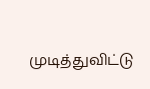முடித்துவிட்டு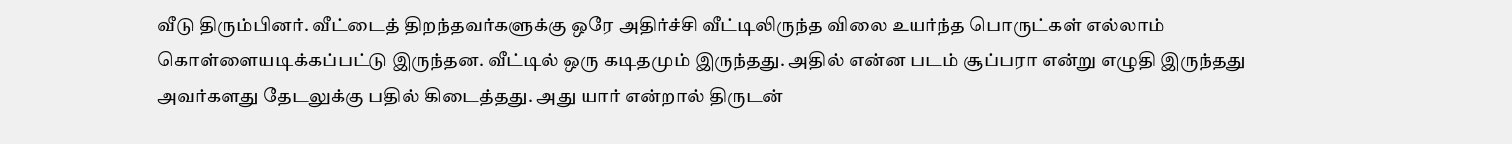வீடு திரும்பினர். வீட்டைத் திறந்தவர்களுக்கு ஒரே அதிர்ச்சி வீட்டிலிருந்த விலை உயர்ந்த பொருட்கள் எல்லாம் கொள்ளையடிக்கப்பட்டு இருந்தன. வீட்டில் ஒரு கடிதமும் இருந்தது. அதில் என்ன படம் சூப்பரா என்று எழுதி இருந்தது அவர்களது தேடலுக்கு பதில் கிடைத்தது. அது யார் என்றால் திருடன்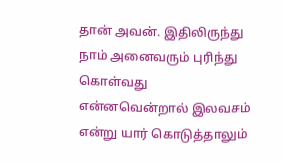தான் அவன். இதிலிருந்து நாம் அனைவரும் புரிந்து கொள்வது என்னவென்றால் இலவசம் என்று யார் கொடுத்தாலும்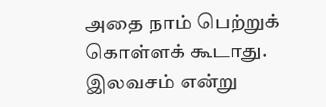அதை நாம் பெற்றுக் கொள்ளக் கூடாது. இலவசம் என்று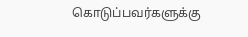கொடுப்பவர்களுக்கு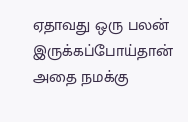ஏதாவது ஒரு பலன் இருக்கப்போய்தான் அதை நமக்கு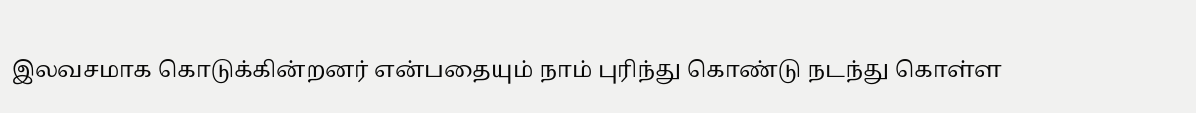இலவசமாக கொடுக்கின்றனர் என்பதையும் நாம் புரிந்து கொண்டு நடந்து கொள்ள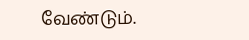வேண்டும்.